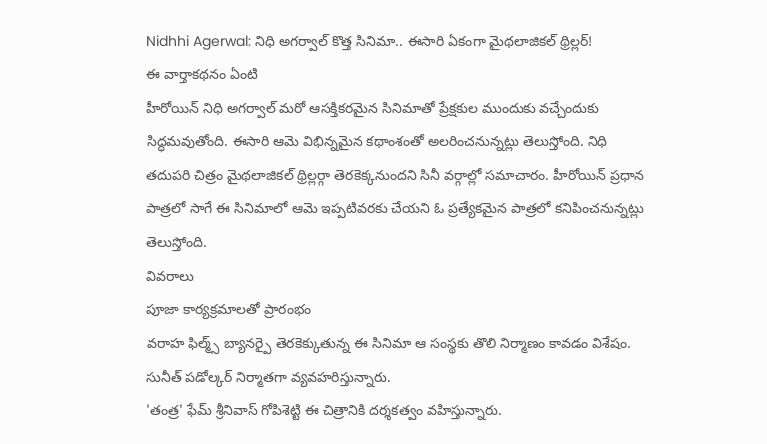Nidhhi Agerwal: నిధి అగర్వాల్ కొత్త సినిమా.. ఈసారి ఏకంగా మైథలాజికల్ థ్రిల్లర్!
ఈ వార్తాకథనం ఏంటి
హీరోయిన్ నిధి అగర్వాల్ మరో ఆసక్తికరమైన సినిమాతో ప్రేక్షకుల ముందుకు వచ్చేందుకు సిద్ధమవుతోంది. ఈసారి ఆమె విభిన్నమైన కథాంశంతో అలరించనున్నట్లు తెలుస్తోంది. నిధి తదుపరి చిత్రం మైథలాజికల్ థ్రిల్లర్గా తెరకెక్కనుందని సినీ వర్గాల్లో సమాచారం. హీరోయిన్ ప్రధాన పాత్రలో సాగే ఈ సినిమాలో ఆమె ఇప్పటివరకు చేయని ఓ ప్రత్యేకమైన పాత్రలో కనిపించనున్నట్లు తెలుస్తోంది.
వివరాలు
పూజా కార్యక్రమాలతో ప్రారంభం
వరాహ ఫిల్మ్స్ బ్యానర్పై తెరకెక్కుతున్న ఈ సినిమా ఆ సంస్థకు తొలి నిర్మాణం కావడం విశేషం. సునీత్ పడోల్కర్ నిర్మాతగా వ్యవహరిస్తున్నారు.
'తంత్ర' ఫేమ్ శ్రీనివాస్ గోపిశెట్టి ఈ చిత్రానికి దర్శకత్వం వహిస్తున్నారు.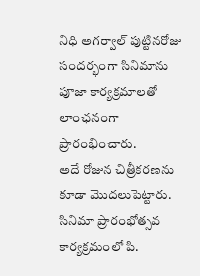నిధి అగర్వాల్ పుట్టినరోజు సందర్భంగా సినిమాను పూజా కార్యక్రమాలతో లాంఛనంగా ప్రారంభించారు.
అదే రోజున చిత్రీకరణను కూడా మొదలుపెట్టారు. సినిమా ప్రారంభోత్సవ కార్యక్రమంలో పి.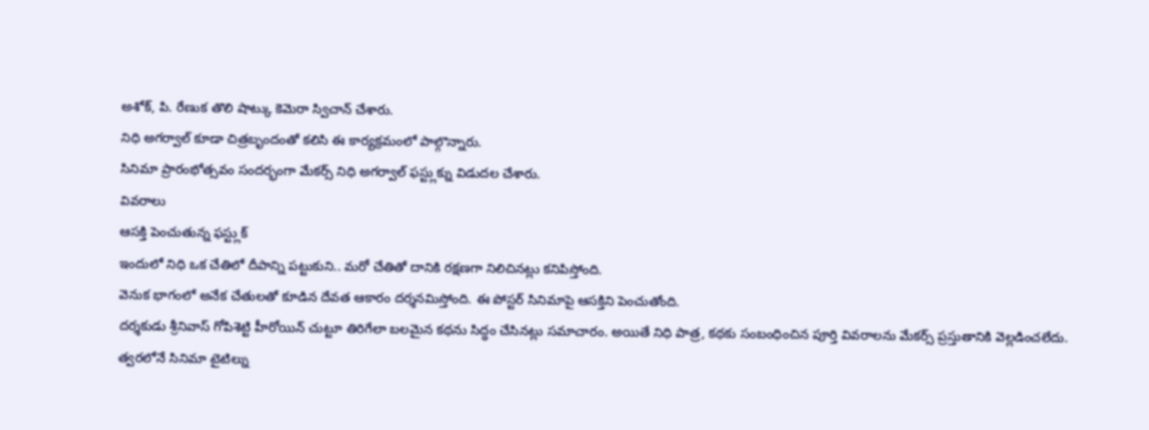అశోక్, పి. రేణుక తొలి షాట్కు కెమెరా స్విచాన్ చేశారు.
నిధి అగర్వాల్ కూడా చిత్రబృందంతో కలిసి ఈ కార్యక్రమంలో పాల్గొన్నారు.
సినిమా ప్రారంభోత్సవం సందర్భంగా మేకర్స్ నిధి అగర్వాల్ ఫస్ట్లుక్ను విడుదల చేశారు.
వివరాలు
ఆసక్తి పెంచుతున్న ఫస్ట్లుక్
ఇందులో నిధి ఒక చేతిలో దీపాన్ని పట్టుకుని.. మరో చేతితో దానికి రక్షణగా నిలిచినట్లు కనిపిస్తోంది.
వెనుక భాగంలో అనేక చేతులతో కూడిన దేవత ఆకారం దర్శనమిస్తోంది. ఈ పోస్టర్ సినిమాపై ఆసక్తిని పెంచుతోంది.
దర్శకుడు శ్రీనివాస్ గోపిశెట్టి హీరోయిన్ చుట్టూ తిరిగేలా బలమైన కథను సిద్ధం చేసినట్లు సమాచారం. అయితే నిధి పాత్ర, కథకు సంబంధించిన పూర్తి వివరాలను మేకర్స్ ప్రస్తుతానికి వెల్లడించలేదు.
త్వరలోనే సినిమా టైటిల్ను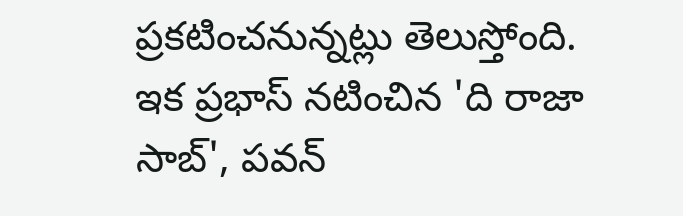ప్రకటించనున్నట్లు తెలుస్తోంది. ఇక ప్రభాస్ నటించిన 'ది రాజా సాబ్', పవన్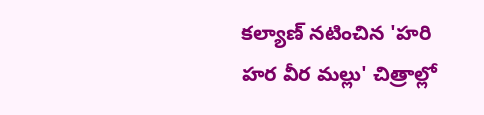కల్యాణ్ నటించిన 'హరి హర వీర మల్లు' చిత్రాల్లో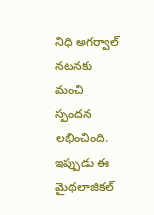నిధి అగర్వాల్ నటనకు మంచి స్పందన లభించింది.
ఇప్పుడు ఈ మైథలాజికల్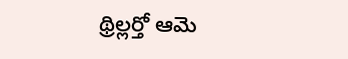థ్రిల్లర్తో ఆమె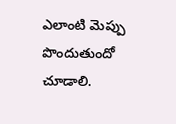ఎలాంటి మెప్పు పొందుతుందో చూడాలి.